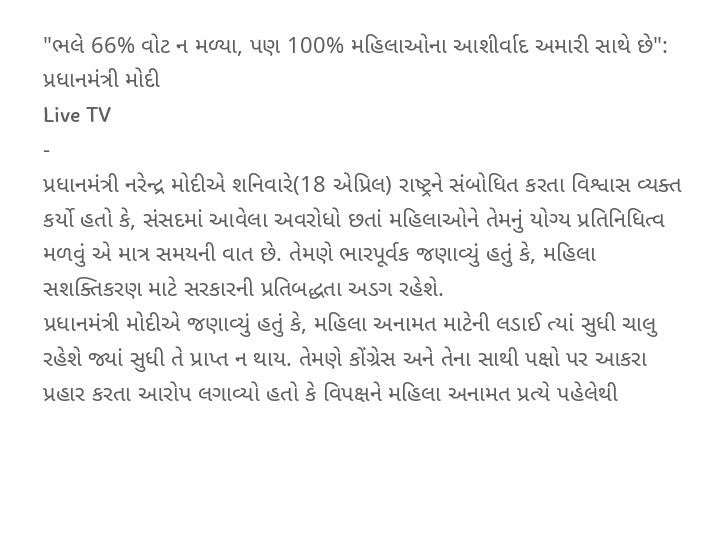"ભલે 66% વોટ ન મળ્યા, પણ 100% મહિલાઓના આશીર્વાદ અમારી સાથે છે": પ્રધાનમંત્રી મોદી
Live TV
-
પ્રધાનમંત્રી નરેન્દ્ર મોદીએ શનિવારે(18 એપ્રિલ) રાષ્ટ્રને સંબોધિત કરતા વિશ્વાસ વ્યક્ત કર્યો હતો કે, સંસદમાં આવેલા અવરોધો છતાં મહિલાઓને તેમનું યોગ્ય પ્રતિનિધિત્વ મળવું એ માત્ર સમયની વાત છે. તેમણે ભારપૂર્વક જણાવ્યું હતું કે, મહિલા સશક્તિકરણ માટે સરકારની પ્રતિબદ્ધતા અડગ રહેશે.
પ્રધાનમંત્રી મોદીએ જણાવ્યું હતું કે, મહિલા અનામત માટેની લડાઈ ત્યાં સુધી ચાલુ રહેશે જ્યાં સુધી તે પ્રાપ્ત ન થાય. તેમણે કોંગ્રેસ અને તેના સાથી પક્ષો પર આકરા પ્રહાર કરતા આરોપ લગાવ્યો હતો કે વિપક્ષને મહિલા અનામત પ્રત્યે પહેલેથી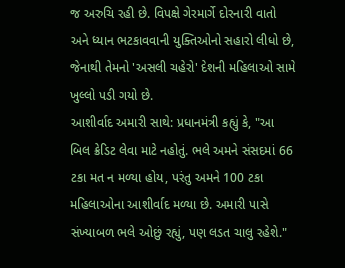જ અરુચિ રહી છે. વિપક્ષે ગેરમાર્ગે દોરનારી વાતો અને ધ્યાન ભટકાવવાની યુક્તિઓનો સહારો લીધો છે, જેનાથી તેમનો 'અસલી ચહેરો' દેશની મહિલાઓ સામે ખુલ્લો પડી ગયો છે.
આશીર્વાદ અમારી સાથે: પ્રધાનમંત્રી કહ્યું કે, "આ બિલ ક્રેડિટ લેવા માટે નહોતું. ભલે અમને સંસદમાં 66 ટકા મત ન મળ્યા હોય, પરંતુ અમને 100 ટકા મહિલાઓના આશીર્વાદ મળ્યા છે. અમારી પાસે સંખ્યાબળ ભલે ઓછું રહ્યું, પણ લડત ચાલુ રહેશે."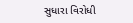સુધારા વિરોધી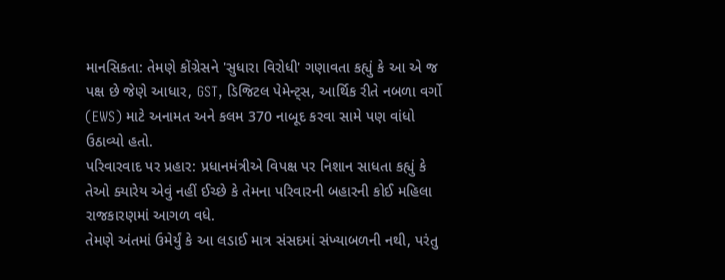માનસિકતા: તેમણે કોંગ્રેસને 'સુધારા વિરોધી' ગણાવતા કહ્યું કે આ એ જ પક્ષ છે જેણે આધાર, GST, ડિજિટલ પેમેન્ટ્સ, આર્થિક રીતે નબળા વર્ગો (EWS) માટે અનામત અને કલમ 370 નાબૂદ કરવા સામે પણ વાંધો ઉઠાવ્યો હતો.
પરિવારવાદ પર પ્રહાર: પ્રધાનમંત્રીએ વિપક્ષ પર નિશાન સાધતા કહ્યું કે તેઓ ક્યારેય એવું નહીં ઈચ્છે કે તેમના પરિવારની બહારની કોઈ મહિલા રાજકારણમાં આગળ વધે.
તેમણે અંતમાં ઉમેર્યું કે આ લડાઈ માત્ર સંસદમાં સંખ્યાબળની નથી, પરંતુ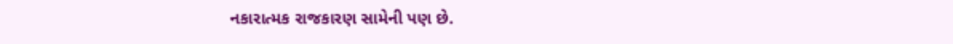નકારાત્મક રાજકારણ સામેની પણ છે.